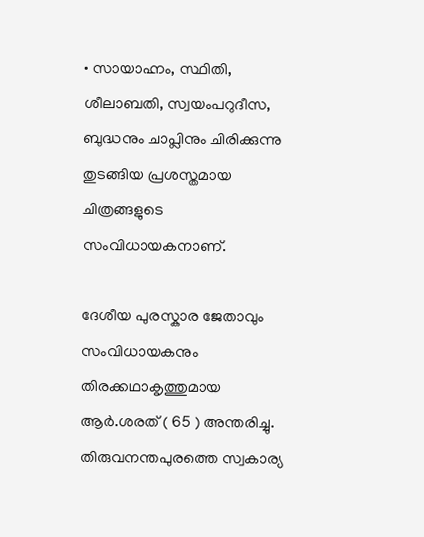• സായാഹ്നം, സ്ഥിതി, ശീലാബതി, സ്വയംപറുദീസ, ബുദ്ധനും ചാപ്ലിനും ചിരിക്കുന്നു തുടങ്ങിയ പ്രശസ്തമായ ചിത്രങ്ങളുടെ സംവിധായകനാണ്.

ദേശീയ പുരസ്കാര ജേതാവും സംവിധായകനും തിരക്കഥാകൃത്തുമായ ആർ.ശരത് ( 65 ) അന്തരിച്ചു. തിരുവനന്തപുരത്തെ സ്വകാര്യ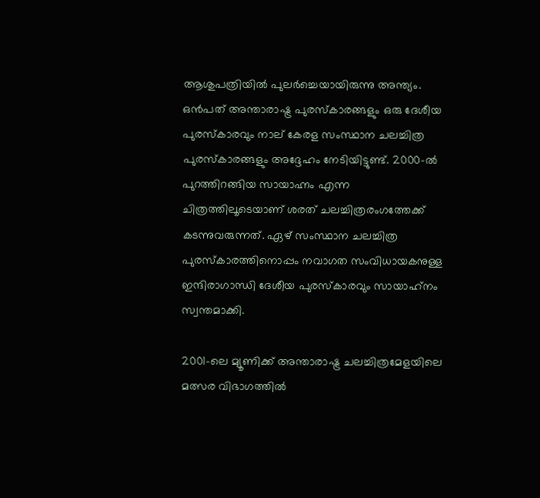ആശുപത്രിയിൽ പുലർച്ചെയായിരുന്നു അന്ത്യം. ഒൻപത് അന്താരാഷ്ട്ര പുരസ്കാരങ്ങളും ഒരു ദേശീയ പുരസ്കാരവും നാല് കേരള സംസ്ഥാന ചലച്ചിത്ര പുരസ്കാരങ്ങളും അദ്ദേഹം നേടിയിട്ടുണ്ട്. 2000-ൽ പുറത്തിറങ്ങിയ സായാഹ്നം എന്ന ചിത്രത്തിലൂടെയാണ് ശരത് ചലച്ചിത്രരംഗത്തേക്ക് കടന്നുവരുന്നത്. ഏഴ് സംസ്ഥാന ചലച്ചിത്ര പുരസ്കാരത്തിനൊപ്പം നവാഗത സംവിധായകനുള്ള ഇന്ദിരാഗാന്ധി ദേശീയ പുരസ്കാരവും സായാഹ്‌നം സ്വന്തമാക്കി.

2001-ലെ മ്യൂണിക്ക് അന്താരാഷ്ട്ര ചലച്ചിത്രമേളയിലെ മത്സര വിഭാഗത്തിൽ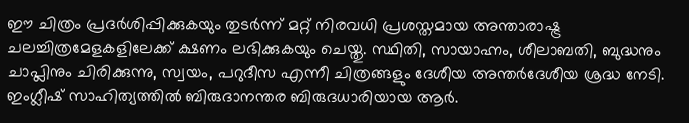ഈ ചിത്രം പ്രദർശിപ്പിക്കുകയും തുടർന്ന് മറ്റ് നിരവധി പ്രശസ്തമായ അന്താരാഷ്ട്ര ചലച്ചിത്രമേളകളിലേക്ക് ക്ഷണം ലഭിക്കുകയും ചെയ്തു. സ്ഥിതി, സായാഹ്നം, ശീലാബതി, ബുദ്ധനും ചാപ്ലിനും ചിരിക്കുന്നു, സ്വയം, പറുദീസ എന്നീ ചിത്രങ്ങളും ദേശീയ അന്തര്‍ദേശീയ ശ്രദ്ധ നേടി. ഇംഗ്ലീഷ് സാഹിത്യത്തിൽ ബിരുദാനന്തര ബിരുദധാരിയായ ആർ.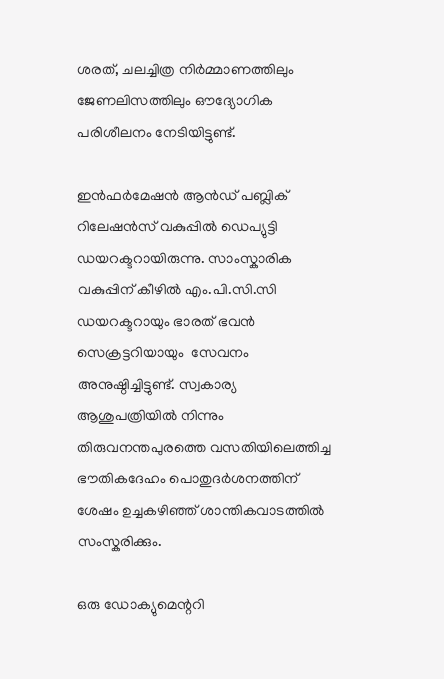ശരത്, ചലച്ചിത്ര നിർമ്മാണത്തിലും ജേണലിസത്തിലും ഔദ്യോഗിക പരിശീലനം നേടിയിട്ടുണ്ട്.

ഇൻഫർമേഷൻ ആൻഡ് പബ്ലിക് റിലേഷൻസ് വകുപ്പിൽ ഡെപ്യുട്ടി ഡയറക്ടറായിരുന്നു. സാംസ്കാരിക വകുപ്പിന് കീഴിൽ എം.പി.സി.സി ഡയറക്ടറായും ഭാരത് ഭവൻ സെക്രട്ടറിയായും  സേവനം അനുഷ്ഠിച്ചിട്ടുണ്ട്. സ്വകാര്യ ആശുപത്രിയില്‍ നിന്നും തിരുവനന്തപുരത്തെ വസതിയിലെത്തിച്ച ഭൗതികദേഹം പൊതുദര്‍ശനത്തിന് ശേഷം ഉച്ചകഴിഞ്ഞ് ശാന്തികവാടത്തില്‍ സംസ്കരിക്കും.

ഒരു ഡോക്യുമെന്ററി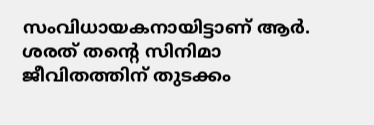സംവിധായകനായിട്ടാണ് ആര്‍. ശരത് തന്റെ സിനിമാ ജീവിതത്തിന് തുടക്കം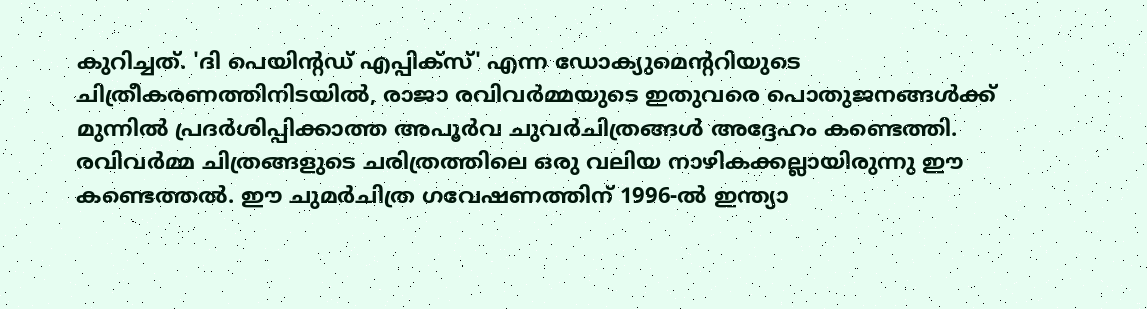കുറിച്ചത്. 'ദി പെയിന്റഡ് എപ്പിക്‌സ്' എന്ന ഡോക്യുമെന്ററിയുടെ ചിത്രീകരണത്തിനിടയില്‍, രാജാ രവിവര്‍മ്മയുടെ ഇതുവരെ പൊതുജനങ്ങള്‍ക്ക് മുന്നില്‍ പ്രദര്‍ശിപ്പിക്കാത്ത അപൂര്‍വ ചുവര്‍ചിത്രങ്ങള്‍ അദ്ദേഹം കണ്ടെത്തി. രവിവര്‍മ്മ ചിത്രങ്ങളുടെ ചരിത്രത്തിലെ ഒരു വലിയ നാഴികക്കല്ലായിരുന്നു ഈ കണ്ടെത്തല്‍. ഈ ചുമര്‍ചിത്ര ഗവേഷണത്തിന് 1996-ല്‍ ഇന്ത്യാ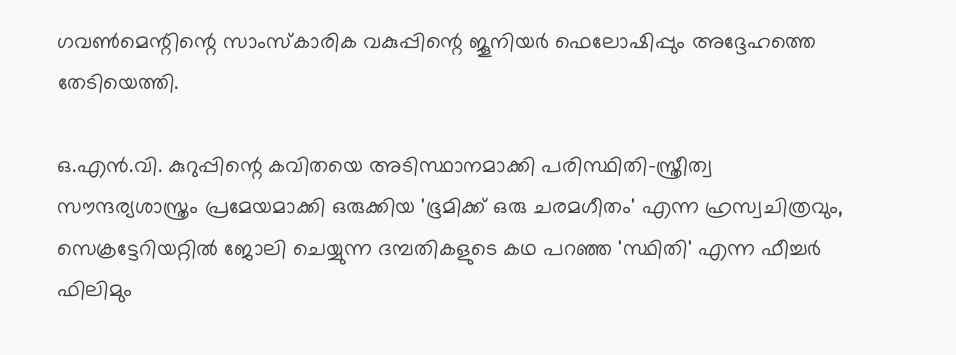ഗവണ്‍മെന്റിന്റെ സാംസ്‌കാരിക വകുപ്പിന്റെ ജൂനിയര്‍ ഫെലോഷിപ്പും അദ്ദേഹത്തെ തേടിയെത്തി.

ഒ.എന്‍.വി. കുറുപ്പിന്റെ കവിതയെ അടിസ്ഥാനമാക്കി പരിസ്ഥിതി-സ്ത്രീത്വ സൗന്ദര്യശാസ്ത്രം പ്രമേയമാക്കി ഒരുക്കിയ 'ഭൂമിക്ക് ഒരു ചരമഗീതം' എന്ന ഹ്രസ്വചിത്രവും, സെക്രട്ടേറിയറ്റില്‍ ജോലി ചെയ്യുന്ന ദമ്പതികളുടെ കഥ പറഞ്ഞ 'സ്ഥിതി' എന്ന ഫീച്ചര്‍ ഫിലിമും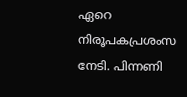ഏറെ നിരൂപകപ്രശംസ നേടി. പിന്നണി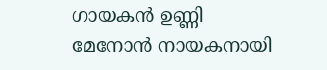ഗായകന്‍ ഉണ്ണി മേനോന്‍ നായകനായി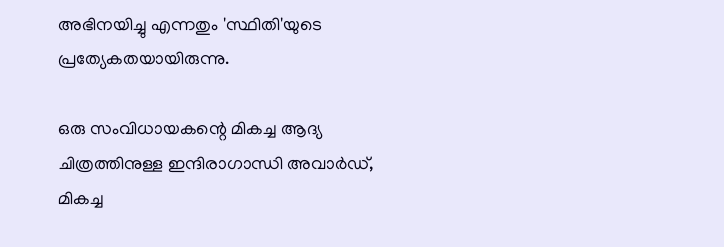അഭിനയിച്ചു എന്നതും 'സ്ഥിതി'യുടെ പ്രത്യേകതയായിരുന്നു.

ഒരു സംവിധായകന്റെ മികച്ച ആദ്യ ചിത്രത്തിനുള്ള ഇന്ദിരാഗാന്ധി അവാര്‍ഡ്, മികച്ച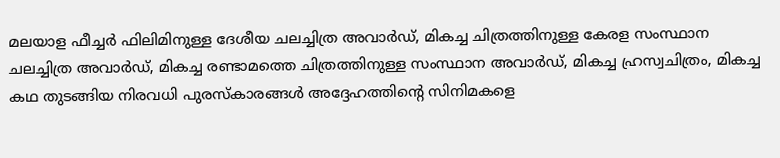മലയാള ഫീച്ചര്‍ ഫിലിമിനുള്ള ദേശീയ ചലച്ചിത്ര അവാര്‍ഡ്, മികച്ച ചിത്രത്തിനുള്ള കേരള സംസ്ഥാന ചലച്ചിത്ര അവാര്‍ഡ്, മികച്ച രണ്ടാമത്തെ ചിത്രത്തിനുള്ള സംസ്ഥാന അവാര്‍ഡ്, മികച്ച ഹ്രസ്വചിത്രം, മികച്ച കഥ തുടങ്ങിയ നിരവധി പുരസ്‌കാരങ്ങള്‍ അദ്ദേഹത്തിന്റെ സിനിമകളെ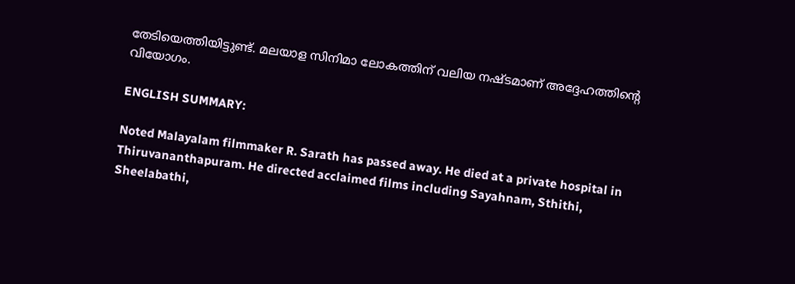തേടിയെത്തിയിട്ടുണ്ട്. മലയാള സിനിമാ ലോകത്തിന് വലിയ നഷ്ടമാണ് അദ്ദേഹത്തിന്റെ വിയോഗം.

ENGLISH SUMMARY:

Noted Malayalam filmmaker R. Sarath has passed away. He died at a private hospital in Thiruvananthapuram. He directed acclaimed films including Sayahnam, Sthithi, Sheelabathi,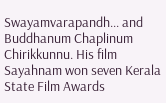Swayamvarapandh... and Buddhanum Chaplinum Chirikkunnu. His film Sayahnam won seven Kerala State Film Awards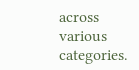across various categories.